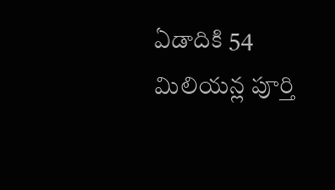ఏడాదికి 54 మిలియన్ల పూర్తి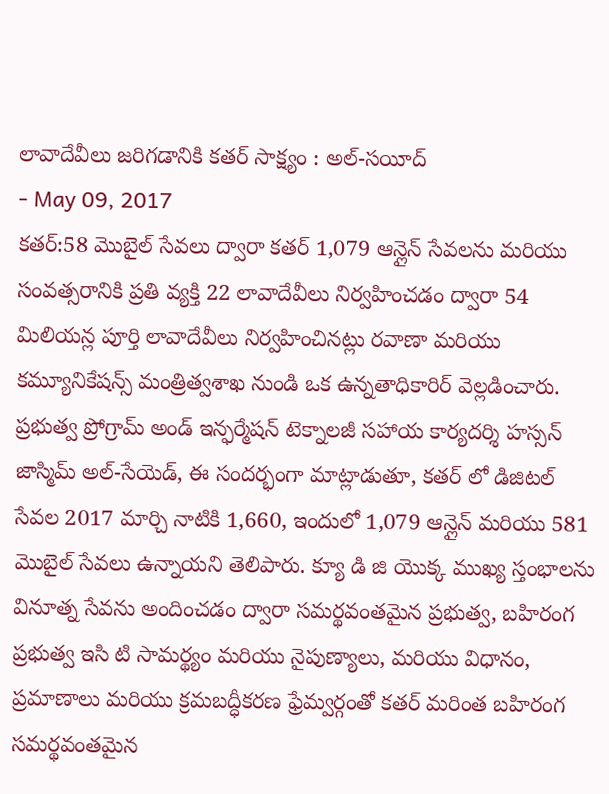లావాదేవీలు జరిగడానికి కతర్ సాక్ష్యం : అల్-సయీద్
- May 09, 2017
కతర్:58 మొబైల్ సేవలు ద్వారా కతర్ 1,079 ఆన్లైన్ సేవలను మరియు సంవత్సరానికి ప్రతి వ్యక్తి 22 లావాదేవీలు నిర్వహించడం ద్వారా 54 మిలియన్ల పూర్తి లావాదేవీలు నిర్వహించినట్లు రవాణా మరియు కమ్యూనికేషన్స్ మంత్రిత్వశాఖ నుండి ఒక ఉన్నతాధికారిర్ వెల్లడించారు. ప్రభుత్వ ప్రోగ్రామ్ అండ్ ఇన్ఫర్మేషన్ టెక్నాలజీ సహాయ కార్యదర్శి హస్సన్ జాస్మిమ్ అల్-సేయెడ్, ఈ సందర్భంగా మాట్లాడుతూ, కతర్ లో డిజిటల్ సేవల 2017 మార్చి నాటికి 1,660, ఇందులో 1,079 ఆన్లైన్ మరియు 581 మొబైల్ సేవలు ఉన్నాయని తెలిపారు. క్యూ డి జి యొక్క ముఖ్య స్తంభాలను వినూత్న సేవను అందించడం ద్వారా సమర్థవంతమైన ప్రభుత్వ, బహిరంగ ప్రభుత్వ ఇసి టి సామర్థ్యం మరియు నైపుణ్యాలు, మరియు విధానం, ప్రమాణాలు మరియు క్రమబద్ధీకరణ ఫ్రేమ్వర్గంతో కతర్ మరింత బహిరంగ సమర్థవంతమైన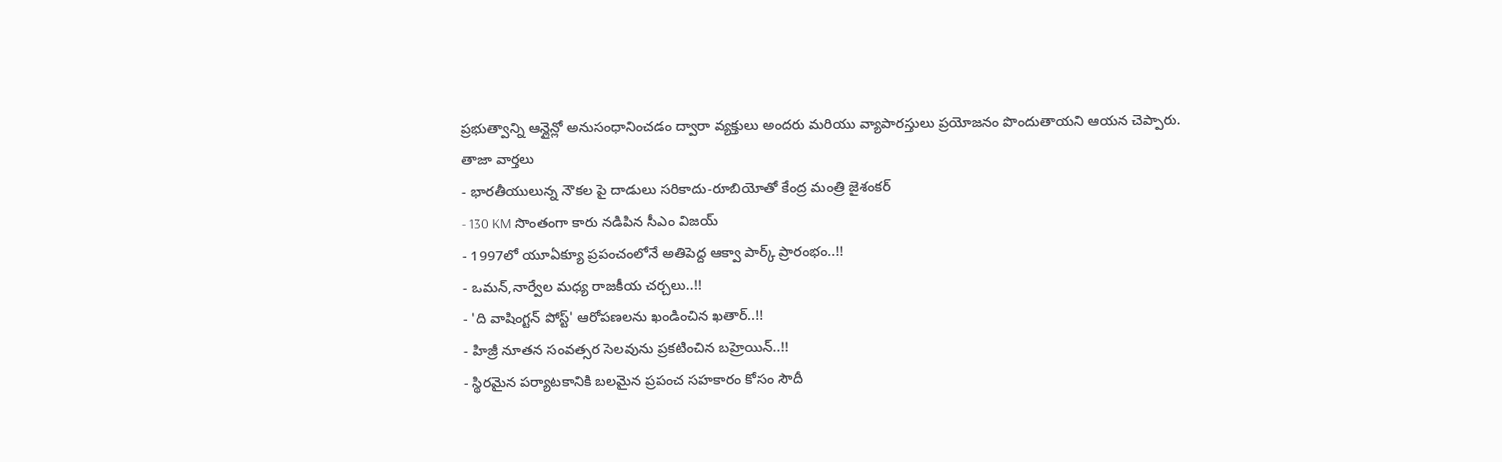ప్రభుత్వాన్ని ఆన్లైన్లో అనుసంధానించడం ద్వారా వ్యక్తులు అందరు మరియు వ్యాపారస్తులు ప్రయోజనం పొందుతాయని ఆయన చెప్పారు.
తాజా వార్తలు
- భారతీయులున్న నౌకల పై దాడులు సరికాదు-రూబియోతో కేంద్ర మంత్రి జైశంకర్
- 130 KM సొంతంగా కారు నడిపిన సీఎం విజయ్
- 1997లో యూఏక్యూ ప్రపంచంలోనే అతిపెద్ద ఆక్వా పార్క్ ప్రారంభం..!!
- ఒమన్,నార్వేల మధ్య రాజకీయ చర్చలు..!!
- 'ది వాషింగ్టన్ పోస్ట్' ఆరోపణలను ఖండించిన ఖతార్..!!
- హిజ్రీ నూతన సంవత్సర సెలవును ప్రకటించిన బహ్రెయిన్..!!
- స్థిరమైన పర్యాటకానికి బలమైన ప్రపంచ సహకారం కోసం సౌదీ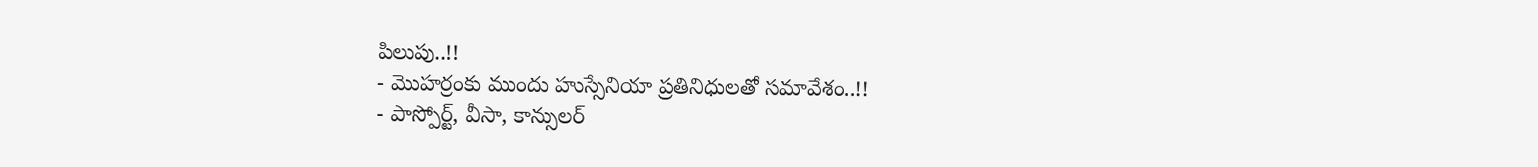పిలుపు..!!
- మొహర్రంకు ముందు హుస్సేనియా ప్రతినిధులతో సమావేశం..!!
- పాస్పోర్ట్, వీసా, కాన్సులర్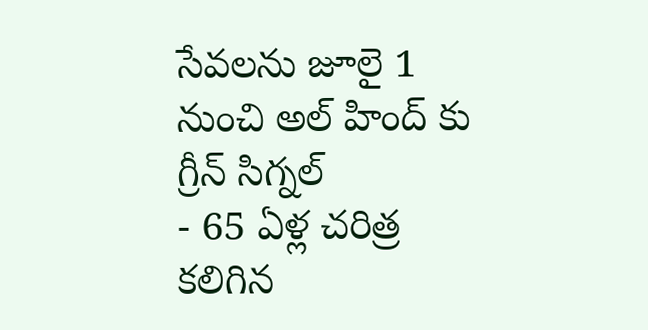సేవలను జూలై 1 నుంచి అల్ హింద్ కు గ్రీన్ సిగ్నల్
- 65 ఏళ్ల చరిత్ర కలిగిన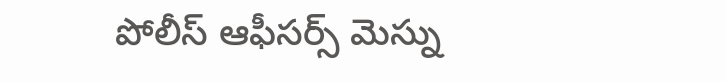పోలీస్ ఆఫీసర్స్ మెస్ను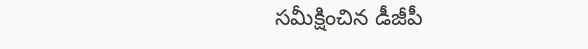సమీక్షించిన డీజీపీ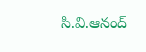సి.వి.ఆనంద్